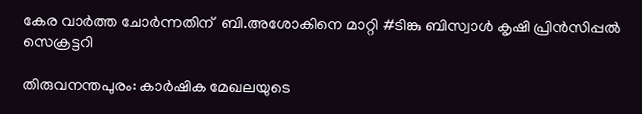കേര വാർത്ത ചോർന്നതിന്  ബി.അശോകിനെ മാറ്റി #ടിങ്കു ബിസ്വാൾ കൃഷി പ്രിൻസിപ്പൽ സെക്രട്ടറി

തിരുവനന്തപുരം: കാർഷിക മേഖലയുടെ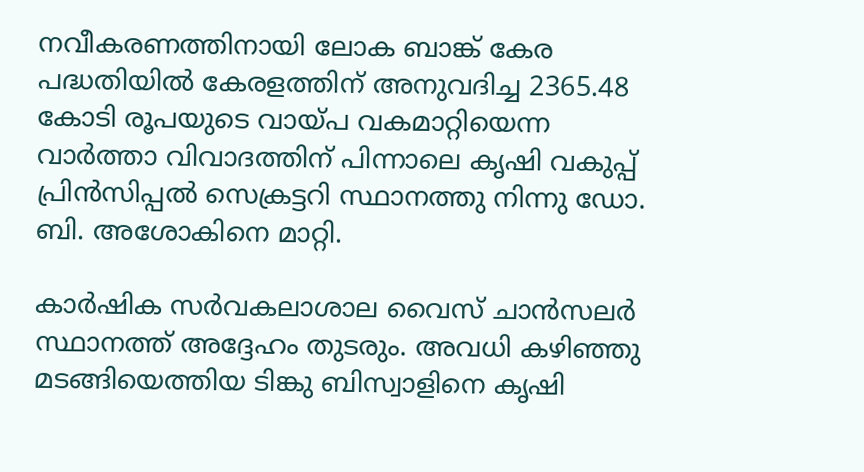നവീകരണത്തിനായി ലോക ബാങ്ക് കേര പദ്ധതിയിൽ കേരളത്തിന് അനുവദിച്ച 2365.48 കോടി രൂപയുടെ വായ്പ വകമാറ്റിയെന്ന വാർത്താ വിവാദത്തിന് പിന്നാലെ കൃഷി വകുപ്പ് പ്രിൻസിപ്പൽ സെക്രട്ടറി സ്ഥാനത്തു നിന്നു ഡോ. ബി. അശോകിനെ മാറ്റി.

കാർഷിക സർവകലാശാല വൈസ് ചാൻസലർ സ്ഥാനത്ത് അദ്ദേഹം തുടരും. അവധി കഴിഞ്ഞു മടങ്ങിയെത്തിയ ടിങ്കു ബിസ്വാളിനെ കൃഷി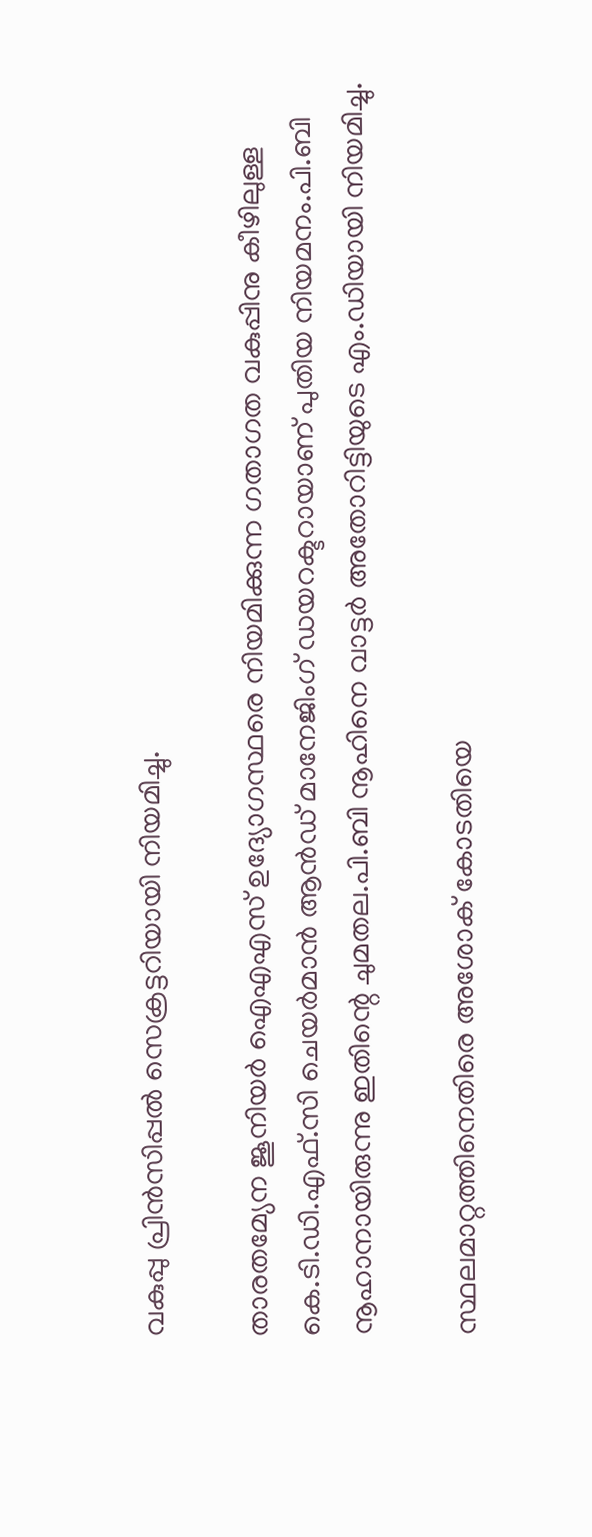വകുപ്പു പ്രിൻസിപ്പൽ സെക്രട്ടറിയായി നിയമിച്ചു.

താരതമ്യേന ജൂനിയർ ഐഎഎസ് ഉദ്യോഗസ്ഥരെ നിയമിക്കുന്ന ഗതാഗത വകുപ്പിനു കീഴിലുള്ള കെ.ടി.ഡി.എഫ്.സി ചെയർമാൻ ആൻഡ് മാനേജിംഗ് ഡയറക്ടറായാണ് പുതിയ നിയമനം.പി.ബി നൂഹാനായിരുന്നു ഇതിന്റെ ചുമതല.പി.ബി നൂഹിനെ വാട്ടർ അതോറിട്ടിയുടെ എം.ഡിയായി നിയമിച്ചു.

സ്ഥലമാറ്റത്തിനെതിരെ അശോക് കോടതിയെ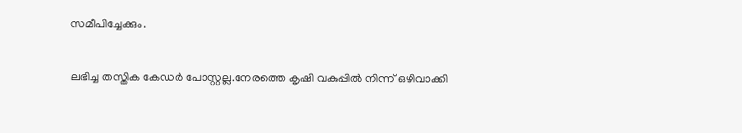സമീപിച്ചേക്കും.

ലഭിച്ച തസ്തിക കേഡർ പോസ്റ്റല്ല.നേരത്തെ കൃഷി വകുപ്പിൽ നിന്ന് ഒഴിവാക്കി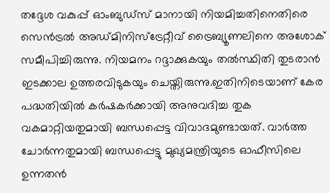തദ്ദേശ വകുപ്പ് ഓംബുഡ്സ് മാനായി നിയമിച്ചതിനെതിരെ സെൻട്രൽ അഡ്മിനിസ്‌ട്രേറ്റീവ് ട്രൈബ്യൂണലിനെ അശോക് സമീപിച്ചിരുന്നു. നിയമനം റദ്ദാക്കുകയും തൽസ്ഥിതി തുടരാൻ ഇടക്കാല ഉത്തരവിടുകയും ചെയ്തിരുന്നു.ഇതിനിടെയാണ് കേര പദ്ധതിയിൽ കർഷകർക്കായി അനുവദിച്ച തുക വകമാറ്റിയതുമായി ബന്ധപ്പെട്ട വിവാദമുണ്ടായത്. വാർത്ത ചോർന്നതുമായി ബന്ധപ്പെട്ടു മുഖ്യമന്ത്രിയുടെ ഓഫീസിലെ ഉന്നതൻ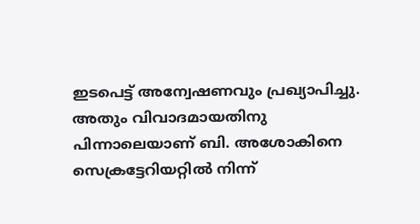ഇടപെട്ട് അന്വേഷണവും പ്രഖ്യാപിച്ചു. അതും വിവാദമായതിനു പിന്നാലെയാണ് ബി. അശോകിനെ സെക്രട്ടേറിയറ്റിൽ നിന്ന്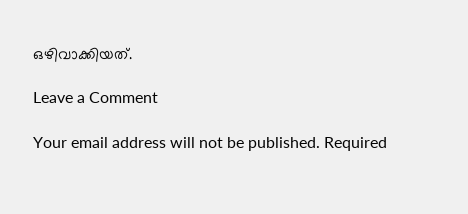ഒഴിവാക്കിയത്.

Leave a Comment

Your email address will not be published. Required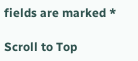fields are marked *

Scroll to Top